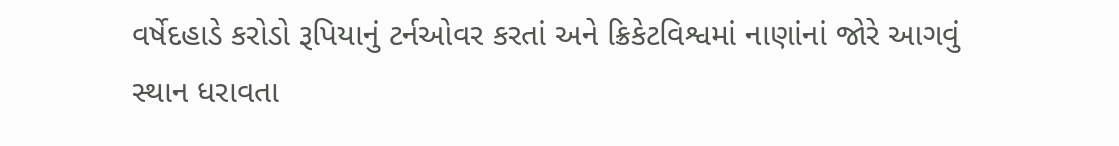વર્ષેદહાડે કરોડો રૂપિયાનું ટર્નઓવર કરતાં અને ક્રિકેટવિશ્વમાં નાણાંનાં જોરે આગવું સ્થાન ધરાવતા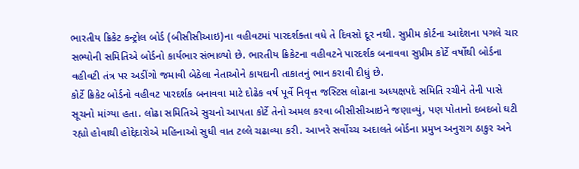ભારતીય ક્રિકેટ કન્ટ્રોલ બોર્ડ (બીસીસીઆઇ)ના વહીવટમાં પારદર્શક્તા વધે તે દિવસો દૂર નથી. સુપ્રીમ કોર્ટના આદેશના પગલે ચાર સભ્યોની સમિતિએ બોર્ડનો કાર્યભાર સંભાળ્યો છે. ભારતીય ક્રિકેટના વહીવટને પારદર્શક બનાવવા સુપ્રીમ કોર્ટે વર્ષોથી બોર્ડના વહીવટી તંત્ર પર અડીંગો જમાવી બેઠેલા નેતાઓને કાયદાની તાકાતનું ભાન કરાવી દીધું છે.
કોર્ટે ક્રિકેટ બોર્ડનો વહીવટ પારદર્શક બનાવવા માટે દોઢેક વર્ષ પૂર્વે નિવૃત્ત જસ્ટિસ લોઢાના અધ્યક્ષપદે સમિતિ રચીને તેની પાસે સૂચનો માંગ્યા હતા. લોઢા સમિતિએ સુચનો આપતા કોર્ટે તેનો અમલ કરવા બીસીસીઆઇને જણાવ્યું, પણ પોતાનો દબદબો ઘટી રહ્યો હોવાથી હોદ્દેદારોએ મહિનાઓ સુધી વાત ટલ્લે ચઢાવ્યા કરી. આખરે સર્વોચ્ચ અદાલતે બોર્ડના પ્રમુખ અનુરાગ ઠાકુર અને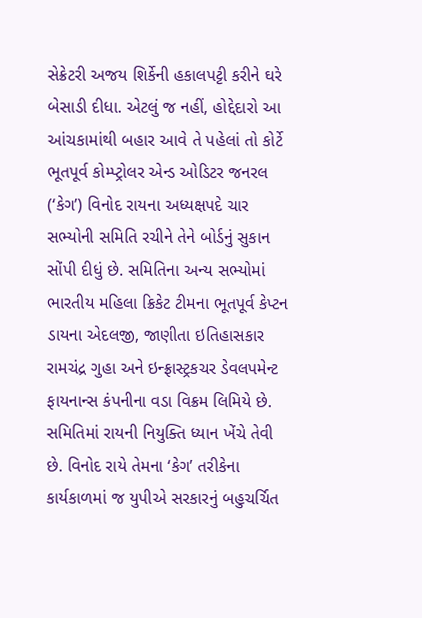સેક્રેટરી અજય શિર્કેની હકાલપટ્ટી કરીને ઘરે બેસાડી દીધા. એટલું જ નહીં, હોદ્દેદારો આ આંચકામાંથી બહાર આવે તે પહેલાં તો કોર્ટે ભૂતપૂર્વ કોમ્પ્ટ્રોલર એન્ડ ઓડિટર જનરલ (‘કેગ’) વિનોદ રાયના અધ્યક્ષપદે ચાર સભ્યોની સમિતિ રચીને તેને બોર્ડનું સુકાન સોંપી દીધું છે. સમિતિના અન્ય સભ્યોમાં ભારતીય મહિલા ક્રિકેટ ટીમના ભૂતપૂર્વ કેપ્ટન ડાયના એદલજી, જાણીતા ઇતિહાસકાર રામચંદ્ર ગુહા અને ઇન્ફ્રાસ્ટ્રકચર ડેવલપમેન્ટ ફાયનાન્સ કંપનીના વડા વિક્રમ લિમિયે છે. સમિતિમાં રાયની નિયુક્તિ ધ્યાન ખેંચે તેવી છે. વિનોદ રાયે તેમના ‘કેગ’ તરીકેના કાર્યકાળમાં જ યુપીએ સરકારનું બહુચર્ચિત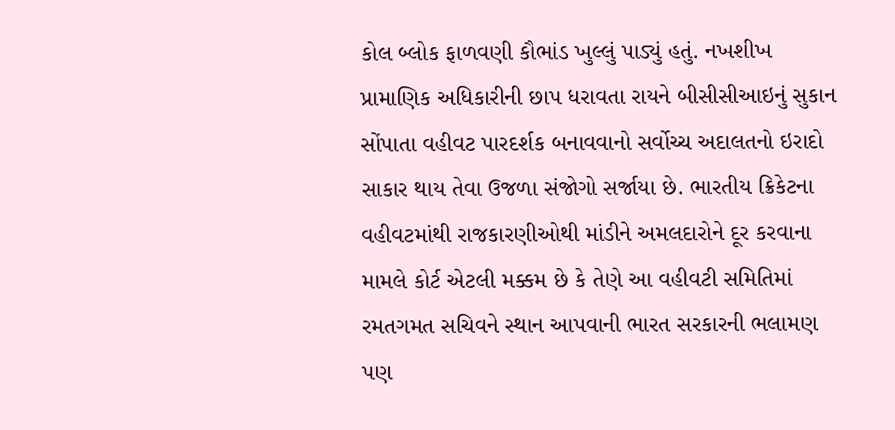કોલ બ્લોક ફાળવણી કૌભાંડ ખુલ્લું પાડ્યું હતું. નખશીખ પ્રામાણિક અધિકારીની છાપ ધરાવતા રાયને બીસીસીઆઇનું સુકાન સોંપાતા વહીવટ પારદર્શક બનાવવાનો સર્વોચ્ચ અદાલતનો ઇરાદો સાકાર થાય તેવા ઉજળા સંજોગો સર્જાયા છે. ભારતીય ક્રિકેટના વહીવટમાંથી રાજકારણીઓથી માંડીને અમલદારોને દૂર કરવાના મામલે કોર્ટ એટલી મક્કમ છે કે તેણે આ વહીવટી સમિતિમાં રમતગમત સચિવને સ્થાન આપવાની ભારત સરકારની ભલામણ પણ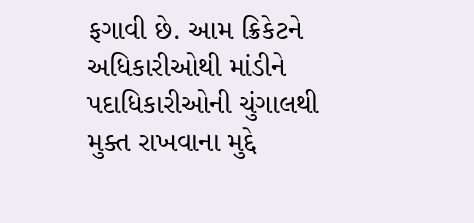ફગાવી છે. આમ ક્રિકેટને અધિકારીઓથી માંડીને પદાધિકારીઓની ચુંગાલથી મુક્ત રાખવાના મુદ્દે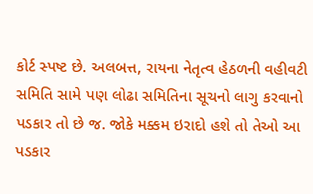કોર્ટ સ્પષ્ટ છે. અલબત્ત, રાયના નેતૃત્વ હેઠળની વહીવટી સમિતિ સામે પણ લોઢા સમિતિના સૂચનો લાગુ કરવાનો પડકાર તો છે જ. જોકે મક્કમ ઇરાદો હશે તો તેઓ આ પડકાર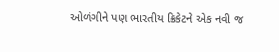ઓળંગીને પણ ભારતીય ક્રિકેટને એક નવી જ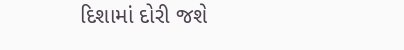દિશામાં દોરી જશે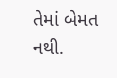તેમાં બેમત નથી.